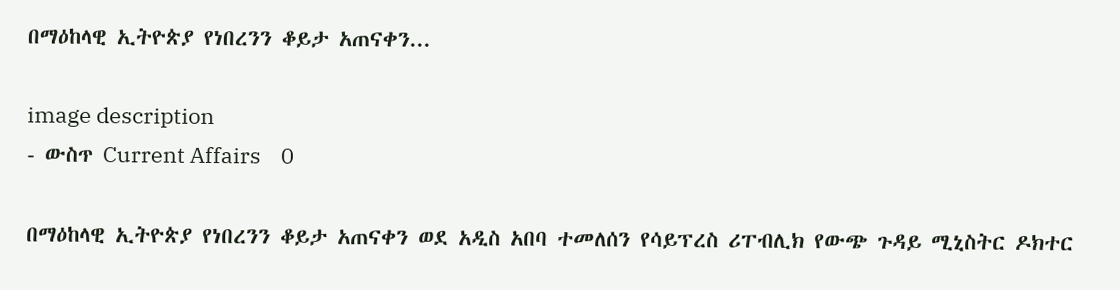በማዕከላዊ ኢትዮጵያ የነበረንን ቆይታ አጠናቀን...

image description
- ውስጥ Current Affairs    0

በማዕከላዊ ኢትዮጵያ የነበረንን ቆይታ አጠናቀን ወደ አዲስ አበባ ተመለሰን የሳይፕረስ ሪፐብሊክ የውጭ ጉዳይ ሚኒስትር ዶክተር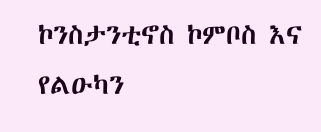ኮንስታንቲኖስ ኮምቦስ እና የልዑካን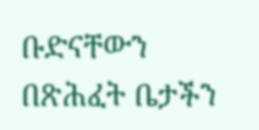ቡድናቸውን በጽሕፈት ቤታችን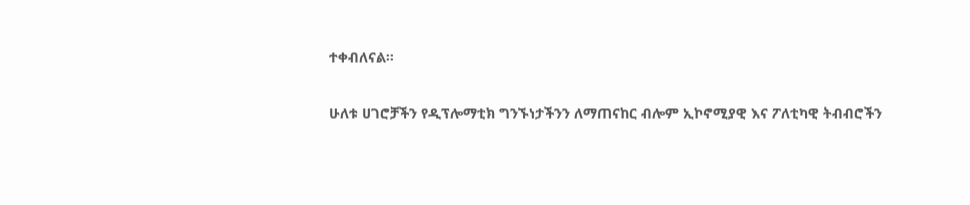ተቀብለናል።

ሁለቱ ሀገሮቻችን የዲፕሎማቲክ ግንኙነታችንን ለማጠናከር ብሎም ኢኮኖሚያዊ እና ፖለቲካዊ ትብብሮችን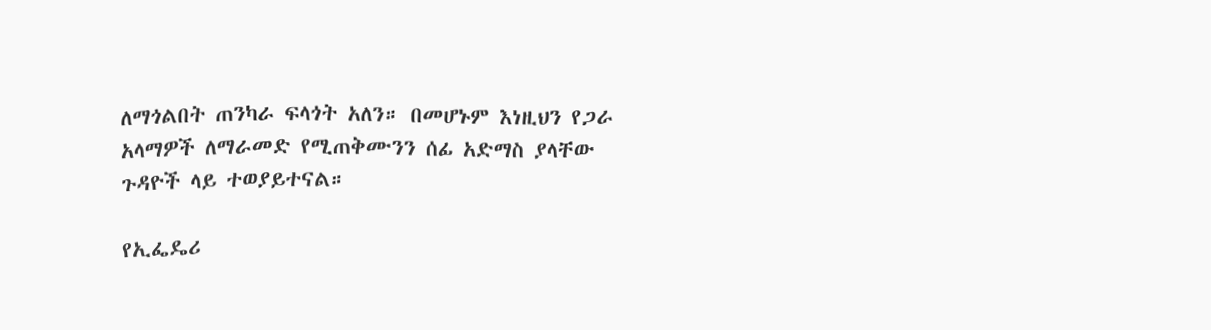ለማጎልበት ጠንካራ ፍላጎት አለን። በመሆኑም እነዚህን የጋራ አላማዎች ለማራመድ የሚጠቅሙንን ሰፊ አድማስ ያላቸው ጉዳዮች ላይ ተወያይተናል።

የኢፌዴሪ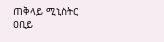ጠቅላይ ሚኒስትር ዐቢይ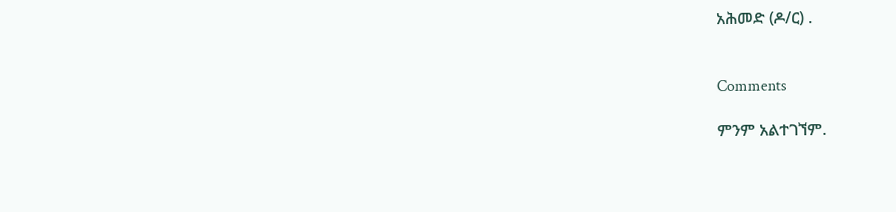አሕመድ (ዶ/ር) .


Comments

ምንም አልተገኘም.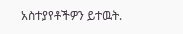አስተያየቶችዎን ይተዉት.